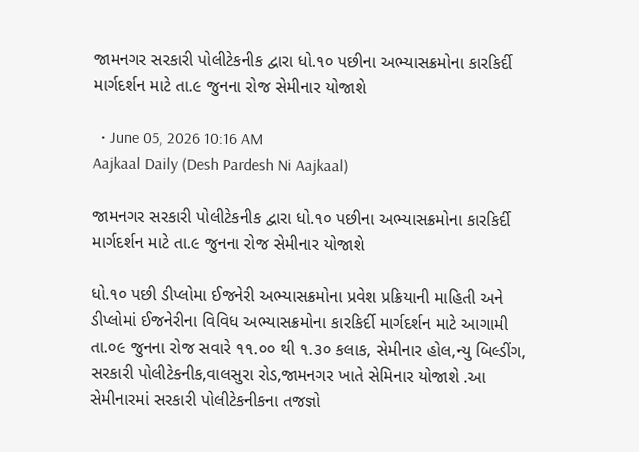જામનગર સરકારી પોલીટેકનીક દ્વારા ધો.૧૦ પછીના અભ્યાસક્રમોના કારકિર્દી માર્ગદર્શન માટે તા.૯ જુનના રોજ સેમીનાર યોજાશે

  • June 05, 2026 10:16 AM
Aajkaal Daily (Desh Pardesh Ni Aajkaal)

જામનગર સરકારી પોલીટેકનીક દ્વારા ધો.૧૦ પછીના અભ્યાસક્રમોના કારકિર્દી માર્ગદર્શન માટે તા.૯ જુનના રોજ સેમીનાર યોજાશે

ધો.૧૦ પછી ડીપ્લોમા ઈજનેરી અભ્યાસક્રમોના પ્રવેશ પ્રક્રિયાની માહિતી અને ડીપ્લોમાં ઈજનેરીના વિવિધ અભ્યાસક્રમોના કારકિર્દી માર્ગદર્શન માટે આગામી તા.૦૯ જુનના રોજ સવારે ૧૧.૦૦ થી ૧.૩૦ કલાક, સેમીનાર હોલ,ન્યુ બિલ્ડીંગ, સરકારી પોલીટેકનીક,વાલસુરા રોડ,જામનગર ખાતે સેમિનાર યોજાશે .આ સેમીનારમાં સરકારી પોલીટેકનીકના તજજ્ઞો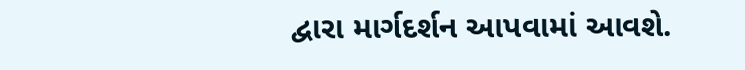દ્વારા માર્ગદર્શન આપવામાં આવશે.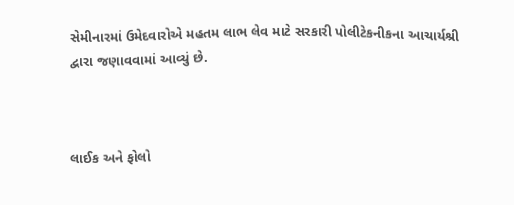સેમીનારમાં ઉમેદવારોએ મહતમ લાભ લેવ માટે સરકારી પોલીટેકનીકના આચાર્યશ્રી દ્વારા જણાવવામાં આવ્યું છે.



લાઈક અને ફોલો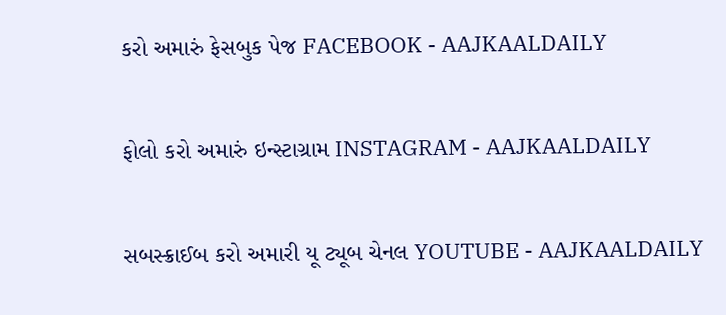કરો અમારું ફેસબુક પેજ FACEBOOK - AAJKAALDAILY


ફોલો કરો અમારું ઇન્સ્ટાગ્રામ INSTAGRAM - AAJKAALDAILY


સબસ્ક્રાઈબ કરો અમારી યૂ ટ્યૂબ ચેનલ YOUTUBE - AAJKAALDAILY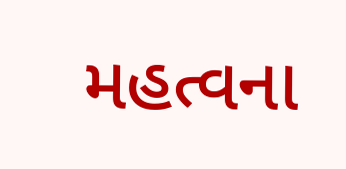મહત્વના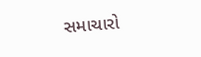સમાચારો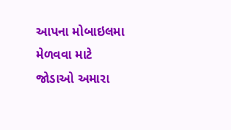આપના મોબાઇલમા મેળવવા માટે જોડાઓ અમારા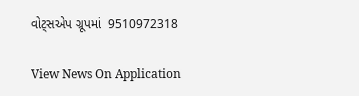વોટ્સએપ ગ્રૂપમાં  9510972318

View News On Application